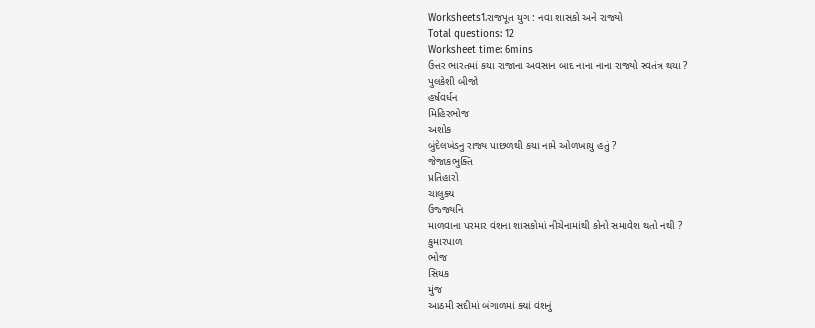Worksheets1.રાજપૂત યુગ : નવા શાસકો અને રાજ્યો
Total questions: 12
Worksheet time: 6mins
ઉત્તર ભારતમાં કયા રાજાના અવસાન બાદ નાના નાના રાજ્યો સ્વતંત્ર થયા ?
પુલકેશી બીજો
હર્ષવર્ધન
મિહિરભોજ
અશોક
બુંદેલખંડનુ રાજ્ય પાછળથી કયા નામે ઓળખાયુ હતું ?
જેજાકભુક્તિ
પ્રતિહારો
ચાલુક્ય
ઉજ્જ્યનિ
માળવાના પરમાર વંશના શાસકોમાં નીચેનામાંથી કોનો સમાવેશ થતો નથી ?
કુમારપાળ
ભોજ
સિયક
મુંજ
આઠમી સદીમાં બંગાળમાં ક્યાં વંશનું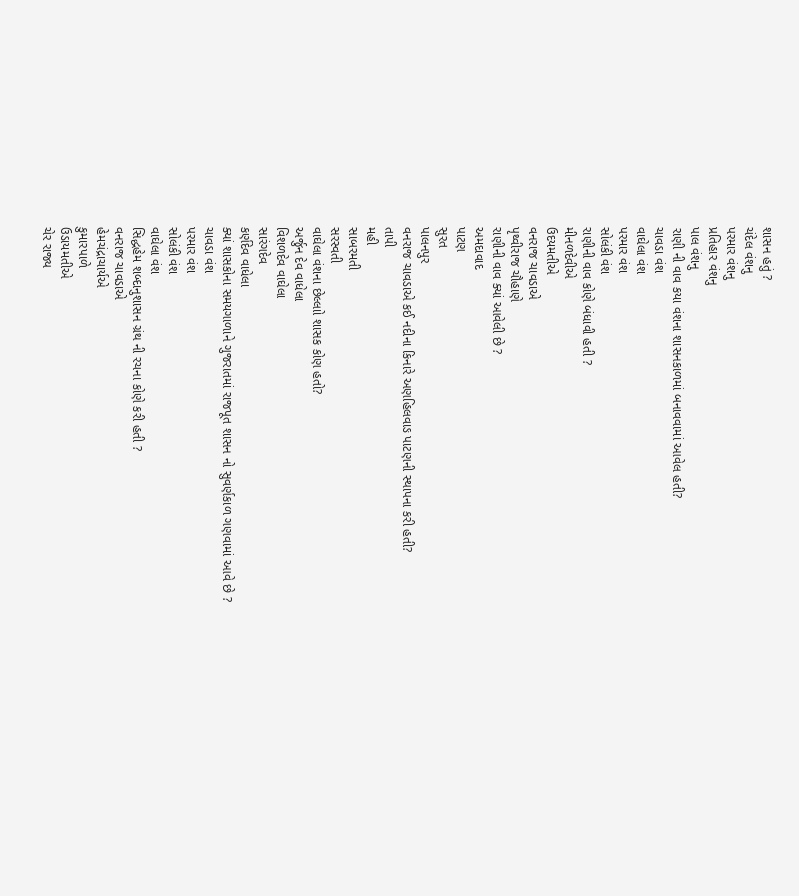શાસન હતું ?
ચંદેલ વંશનુ
પરમાર વંશનુ
પ્રતિહાર વંશનુ
પાલ વંશનુ
રાણી ની વાવ કયા વંશના શાસનકાળમાં બનાવવામાં આવેલ હતી?
ચાવડા વંશ
વાઘેલા વંશ
પરમાર વંશ
સોલંકી વંશ
રાણીની વાવ કોણે બંધાવી હતી ?
મીનળદેવીએ
ઉદયમતીએ
વનરાજ ચાવડાએ
પૃથ્વીરાજ ચૌહાણે
રાણીની વાવ ક્યાં આવેલી છે ?
અમદાવાદ
પાટણ
સુરત
પાલનપુર
વનરાજ ચાવડાએ કઈ નદીના કિનારે અણહિલવાઙ પાટણની સ્થાપના કરી હતી?
તાપી
મહી
સાબરમતી
સરસ્વતી
વાઘેલા વંશના છેલ્લાો શાસક કોણ હતો?
અર્જુન દેવ વાધેલા
વિશળદેવ વાઘેલા
સારંગદેવ
કર્ણદેવ વાધેલા
ક્યાં શાસકોના સમયગાળાને ગુજરાતમાં રાજપૂત શાસન નો સુવર્ણકાળ ગણવામાં આવે છે ?
ચાવડા વંશ
પરમાર વંશ
સોલંકી વંશ
વાઘેલા વંશ
સિદ્ધહેમ શબ્દાનુશાસન ગ્રંથ ની રચના કોણે કરી હતી ?
વનરાજ ચાવડાએ
હેમચંદ્રાચાર્યએ
કુમારપાળે
ઉડાયમતીએ
ચેર રાજ્ય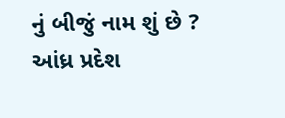નું બીજું નામ શું છે ?
આંધ્ર પ્રદેશ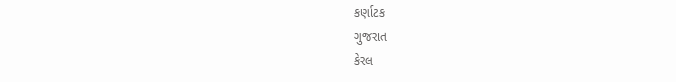કર્ણાટક
ગુજરાત
કેરલ